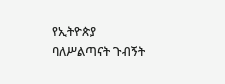የኢትዮጵያ ባለሥልጣናት ጉብኝት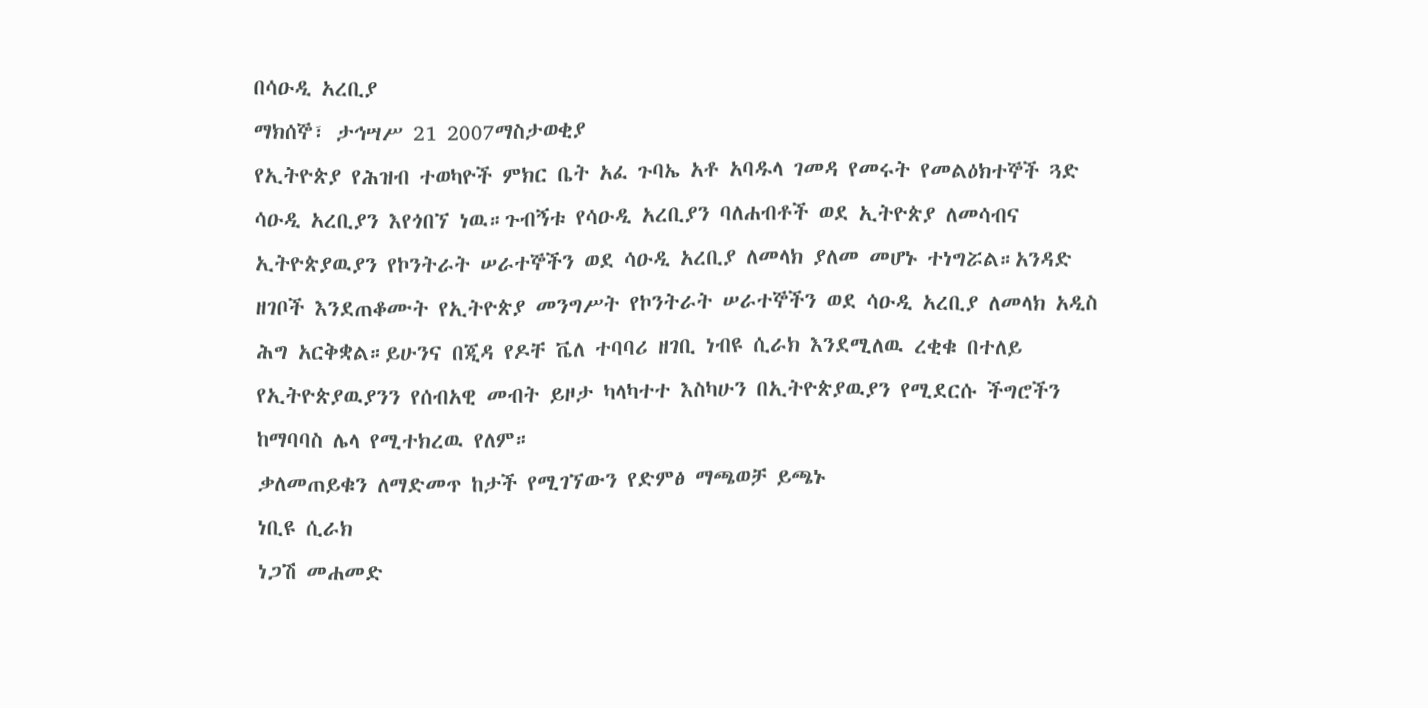በሳዑዲ አረቢያ
ማክሰኞ፣ ታኅሣሥ 21 2007ማስታወቂያ
የኢትዮጵያ የሕዝብ ተወካዮች ምክር ቤት አፈ ጉባኤ አቶ አባዱላ ገመዳ የመሩት የመልዕክተኞች ጓድ ሳዑዲ አረቢያን እየጎበኘ ነዉ።ጉብኝቱ የሳዑዲ አረቢያን ባለሐብቶች ወደ ኢትዮጵያ ለመሳብና ኢትዮጵያዉያን የኮንትራት ሠራተኞችን ወደ ሳዑዲ አረቢያ ለመላክ ያለመ መሆኑ ተነግሯል።አንዳድ ዘገቦች እንደጠቆሙት የኢትዮጵያ መንግሥት የኮንትራት ሠራተኞችን ወደ ሳዑዲ አረቢያ ለመላክ አዲስ ሕግ አርቅቋል።ይሁንና በጂዳ የዶቸ ቬለ ተባባሪ ዘገቢ ነብዩ ሲራክ እንደሚለዉ ረቂቁ በተለይ የኢትዮጵያዉያንን የሰብአዊ መብት ይዞታ ካላካተተ እስካሁን በኢትዮጵያዉያን የሚደርሱ ችግሮችን ከማባባስ ሌላ የሚተክረዉ የለም።
ቃለመጠይቁን ለማድመጥ ከታች የሚገኘውን የድምፅ ማጫወቻ ይጫኑ
ነቢዩ ሲራክ
ነጋሽ መሐመድ